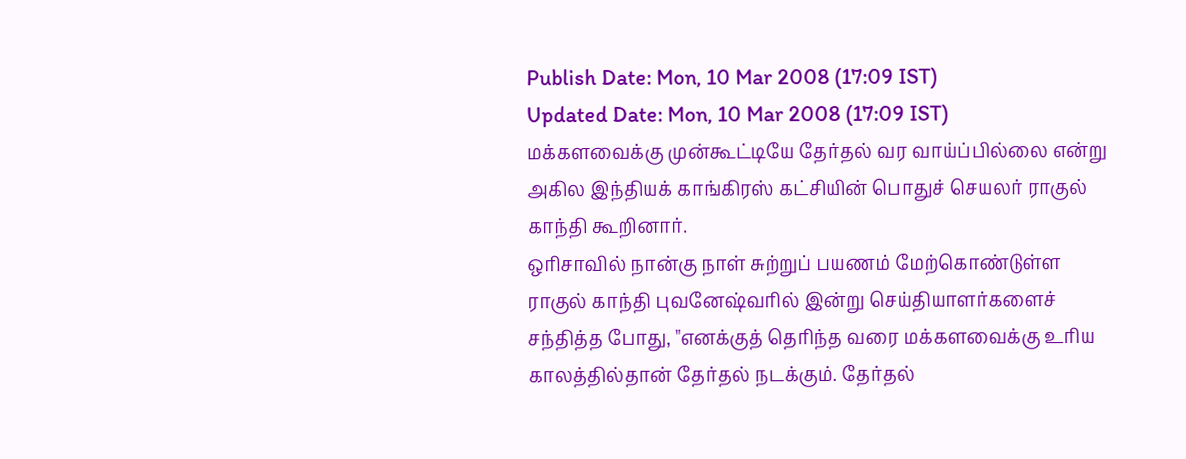Publish Date: Mon, 10 Mar 2008 (17:09 IST)
Updated Date: Mon, 10 Mar 2008 (17:09 IST)
மக்களவைக்கு முன்கூட்டியே தேர்தல் வர வாய்ப்பில்லை என்று அகில இந்தியக் காங்கிரஸ் கட்சியின் பொதுச் செயலர் ராகுல் காந்தி கூறினார்.
ஒரிசாவில் நான்கு நாள் சுற்றுப் பயணம் மேற்கொண்டுள்ள ராகுல் காந்தி புவனேஷ்வரில் இன்று செய்தியாளர்களைச் சந்தித்த போது, "எனக்குத் தெரிந்த வரை மக்களவைக்கு உரிய காலத்தில்தான் தேர்தல் நடக்கும். தேர்தல்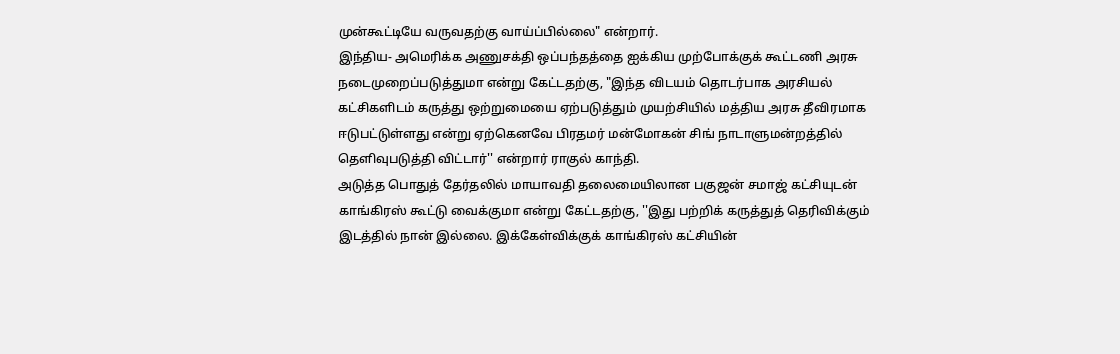முன்கூட்டியே வருவதற்கு வாய்ப்பில்லை" என்றார்.
இந்திய- அமெரிக்க அணுசக்தி ஒப்பந்தத்தை ஐக்கிய முற்போக்குக் கூட்டணி அரசு நடைமுறைப்படுத்துமா என்று கேட்டதற்கு, "இந்த விடயம் தொடர்பாக அரசியல் கட்சிகளிடம் கருத்து ஒற்றுமையை ஏற்படுத்தும் முயற்சியில் மத்திய அரசு தீவிரமாக ஈடுபட்டுள்ளது என்று ஏற்கெனவே பிரதமர் மன்மோகன் சிங் நாடாளுமன்றத்தில் தெளிவுபடுத்தி விட்டார்'' என்றார் ராகுல் காந்தி.
அடுத்த பொதுத் தேர்தலில் மாயாவதி தலைமையிலான பகுஜன் சமாஜ் கட்சியுடன் காங்கிரஸ் கூட்டு வைக்குமா என்று கேட்டதற்கு, ''இது பற்றிக் கருத்துத் தெரிவிக்கும் இடத்தில் நான் இல்லை. இக்கேள்விக்குக் காங்கிரஸ் கட்சியின்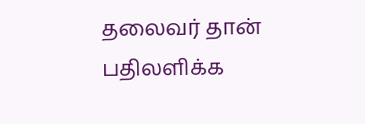தலைவர் தான் பதிலளிக்க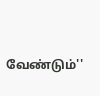வேண்டும்''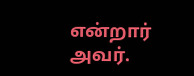என்றார் அவர்.